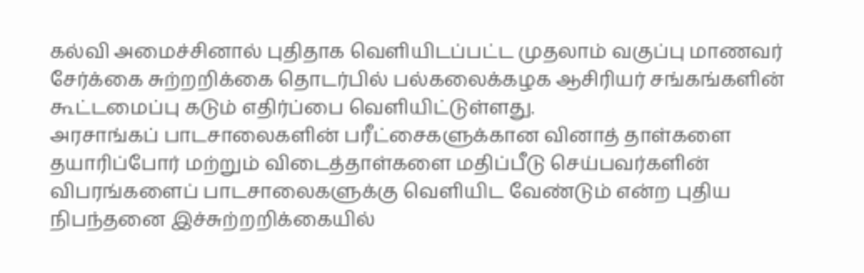கல்வி அமைச்சினால் புதிதாக வெளியிடப்பட்ட முதலாம் வகுப்பு மாணவர் சேர்க்கை சுற்றறிக்கை தொடர்பில் பல்கலைக்கழக ஆசிரியர் சங்கங்களின் கூட்டமைப்பு கடும் எதிர்ப்பை வெளியிட்டுள்ளது.
அரசாங்கப் பாடசாலைகளின் பரீட்சைகளுக்கான வினாத் தாள்களை தயாரிப்போர் மற்றும் விடைத்தாள்களை மதிப்பீடு செய்பவர்களின் விபரங்களைப் பாடசாலைகளுக்கு வெளியிட வேண்டும் என்ற புதிய நிபந்தனை இச்சுற்றறிக்கையில்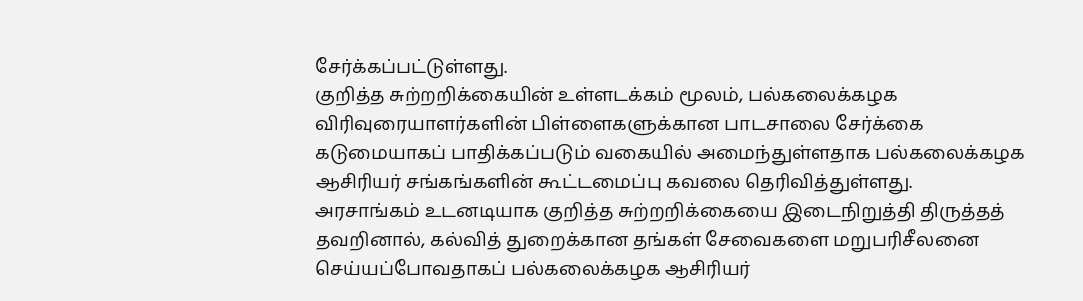சேர்க்கப்பட்டுள்ளது.
குறித்த சுற்றறிக்கையின் உள்ளடக்கம் மூலம், பல்கலைக்கழக விரிவுரையாளர்களின் பிள்ளைகளுக்கான பாடசாலை சேர்க்கை கடுமையாகப் பாதிக்கப்படும் வகையில் அமைந்துள்ளதாக பல்கலைக்கழக ஆசிரியர் சங்கங்களின் கூட்டமைப்பு கவலை தெரிவித்துள்ளது.
அரசாங்கம் உடனடியாக குறித்த சுற்றறிக்கையை இடைநிறுத்தி திருத்தத் தவறினால், கல்வித் துறைக்கான தங்கள் சேவைகளை மறுபரிசீலனை செய்யப்போவதாகப் பல்கலைக்கழக ஆசிரியர்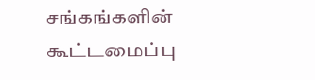சங்கங்களின் கூட்டமைப்பு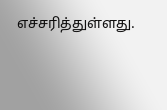எச்சரித்துள்ளது.